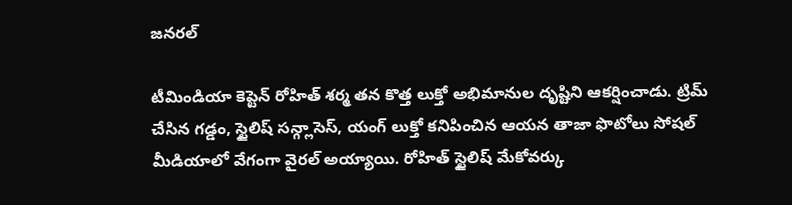జనరల్

టీమిండియా కెప్టెన్ రోహిత్ శర్మ తన కొత్త లుక్తో అభిమానుల దృష్టిని ఆకర్షించాడు. ట్రిమ్ చేసిన గడ్డం, స్టైలిష్ సన్గ్లాసెస్, యంగ్ లుక్తో కనిపించిన ఆయన తాజా ఫొటోలు సోషల్ మీడియాలో వేగంగా వైరల్ అయ్యాయి. రోహిత్ స్టైలిష్ మేకోవర్కు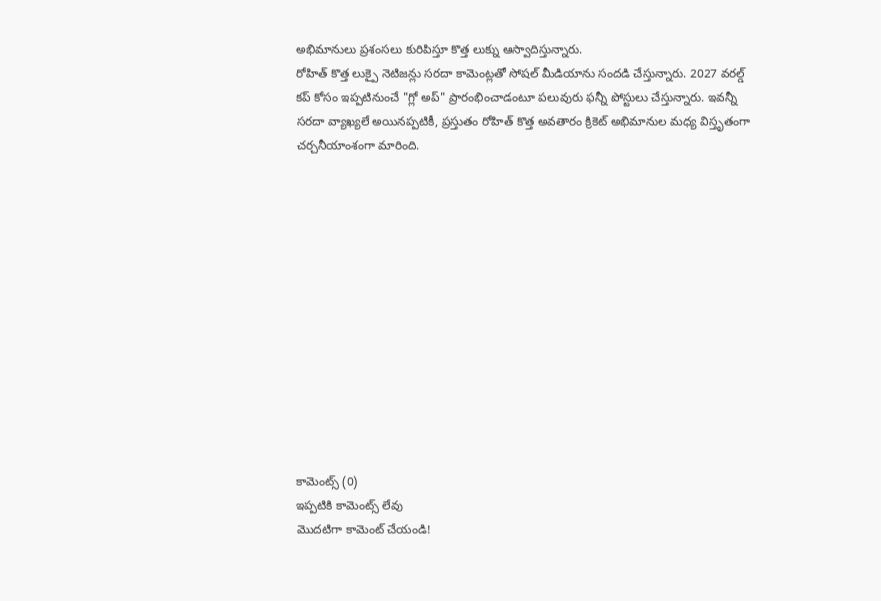అభిమానులు ప్రశంసలు కురిపిస్తూ కొత్త లుక్ను ఆస్వాదిస్తున్నారు.
రోహిత్ కొత్త లుక్పై నెటిజన్లు సరదా కామెంట్లతో సోషల్ మీడియాను సందడి చేస్తున్నారు. 2027 వరల్డ్ కప్ కోసం ఇప్పటినుంచే "గ్లో అప్" ప్రారంభించాడంటూ పలువురు ఫన్నీ పోస్టులు చేస్తున్నారు. ఇవన్నీ సరదా వ్యాఖ్యలే అయినప్పటికీ, ప్రస్తుతం రోహిత్ కొత్త అవతారం క్రికెట్ అభిమానుల మధ్య విస్తృతంగా చర్చనీయాంశంగా మారింది.













కామెంట్స్ (0)
ఇప్పటికి కామెంట్స్ లేవు
మొదటిగా కామెంట్ చేయండి!